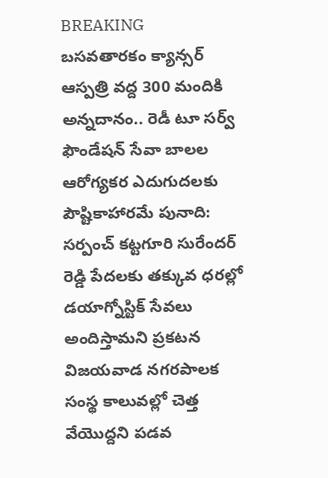BREAKING
బసవతారకం క్యాన్సర్ ఆస్పత్రి వద్ద 300 మందికి అన్నదానం.. రెడీ టూ సర్వ్ ఫౌండేషన్ సేవా బాలల ఆరోగ్యకర ఎదుగుదలకు పౌష్టికాహారమే పునాది: సర్పంచ్ కట్టగూరి సురేందర్ రెడ్డి పేదలకు తక్కువ ధరల్లో డయాగ్నోస్టిక్ సేవలు అందిస్తామని ప్రకటన విజయవాడ నగరపాలక సంస్థ కాలువల్లో చెత్త వేయొద్దని పడవ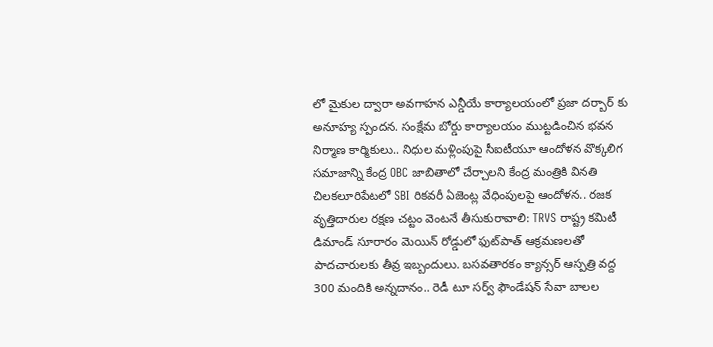లో మైకుల ద్వారా అవగాహన ఎన్డీయే కార్యాలయంలో ప్రజా దర్బార్ కు అనూహ్య స్పందన. సంక్షేమ బోర్డు కార్యాలయం ముట్టడించిన భవన నిర్మాణ కార్మికులు.. నిధుల మళ్లింపుపై సీఐటీయూ ఆందోళన వొక్కలిగ సమాజాన్ని కేంద్ర OBC జాబితాలో చేర్చాలని కేంద్ర మంత్రికి వినతి చిలకలూరిపేటలో SBI రికవరీ ఏజెంట్ల వేధింపులపై ఆందోళన.. రజక వృత్తిదారుల రక్షణ చట్టం వెంటనే తీసుకురావాలి: TRVS రాష్ట్ర కమిటీ డిమాండ్ సూరారం మెయిన్ రోడ్డులో ఫుట్‌పాత్ ఆక్రమణలతో పాదచారులకు తీవ్ర ఇబ్బందులు. బసవతారకం క్యాన్సర్ ఆస్పత్రి వద్ద 300 మందికి అన్నదానం.. రెడీ టూ సర్వ్ ఫౌండేషన్ సేవా బాలల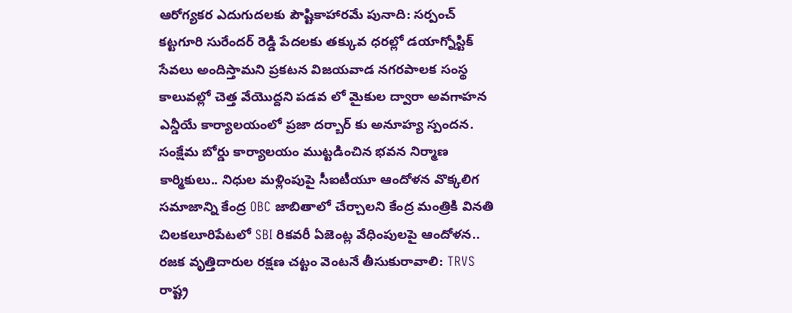ఆరోగ్యకర ఎదుగుదలకు పౌష్టికాహారమే పునాది: సర్పంచ్ కట్టగూరి సురేందర్ రెడ్డి పేదలకు తక్కువ ధరల్లో డయాగ్నోస్టిక్ సేవలు అందిస్తామని ప్రకటన విజయవాడ నగరపాలక సంస్థ కాలువల్లో చెత్త వేయొద్దని పడవ లో మైకుల ద్వారా అవగాహన ఎన్డీయే కార్యాలయంలో ప్రజా దర్బార్ కు అనూహ్య స్పందన. సంక్షేమ బోర్డు కార్యాలయం ముట్టడించిన భవన నిర్మాణ కార్మికులు.. నిధుల మళ్లింపుపై సీఐటీయూ ఆందోళన వొక్కలిగ సమాజాన్ని కేంద్ర OBC జాబితాలో చేర్చాలని కేంద్ర మంత్రికి వినతి చిలకలూరిపేటలో SBI రికవరీ ఏజెంట్ల వేధింపులపై ఆందోళన.. రజక వృత్తిదారుల రక్షణ చట్టం వెంటనే తీసుకురావాలి: TRVS రాష్ట్ర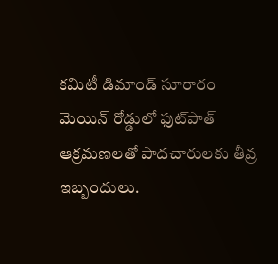కమిటీ డిమాండ్ సూరారం మెయిన్ రోడ్డులో ఫుట్‌పాత్ ఆక్రమణలతో పాదచారులకు తీవ్ర ఇబ్బందులు.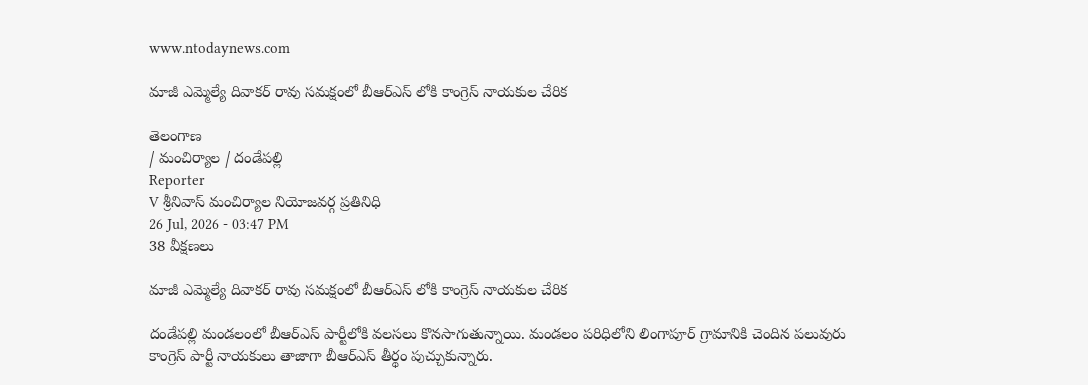www.ntodaynews.com

మాజీ ఎమ్మెల్యే దివాకర్ రావు సమక్షంలో బీఆర్ఎస్ లోకి కాంగ్రెస్ నాయకుల చేరిక

తెలంగాణ
/ మంచిర్యాల / దండేపల్లి
Reporter
V శ్రీనివాస్ మంచిర్యాల నియోజవర్గ ప్రతినిధి
26 Jul, 2026 - 03:47 PM
38 వీక్షణలు

మాజీ ఎమ్మెల్యే దివాకర్ రావు సమక్షంలో బీఆర్ఎస్ లోకి కాంగ్రెస్ నాయకుల చేరిక

దండేపల్లి మండలంలో బీఆర్ఎస్ పార్టీలోకి వలసలు కొనసాగుతున్నాయి. మండలం పరిధిలోని లింగాపూర్ గ్రామానికి చెందిన పలువురు కాంగ్రెస్ పార్టీ నాయకులు తాజాగా బీఆర్ఎస్ తీర్థం పుచ్చుకున్నారు.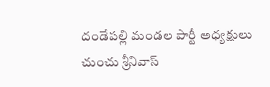దండేపల్లి మండల పార్టీ అధ్యక్షులు చుంచు శ్రీనివాస్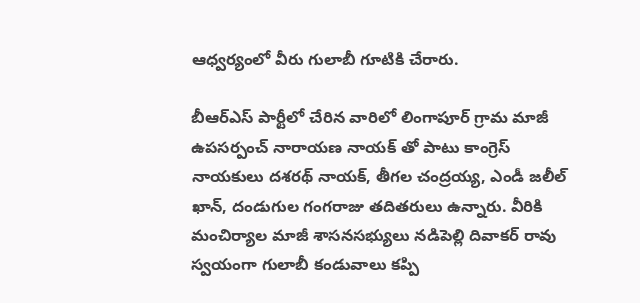ఆధ్వర్యంలో వీరు గులాబీ గూటికి చేరారు.

బీఆర్ఎస్ పార్టీలో చేరిన వారిలో లింగాపూర్ గ్రామ మాజీ ఉపసర్పంచ్ నారాయణ నాయక్ తో పాటు కాంగ్రెస్ నాయకులు దశరథ్ నాయక్, తీగల చంద్రయ్య, ఎండీ జలీల్ ఖాన్, దండుగుల గంగరాజు తదితరులు ఉన్నారు. వీరికి మంచిర్యాల మాజీ శాసనసభ్యులు నడిపెల్లి దివాకర్ రావు స్వయంగా గులాబీ కండువాలు కప్పి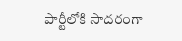పార్టీలోకి సాదరంగా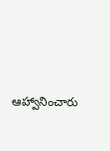ఆహ్వానించారు